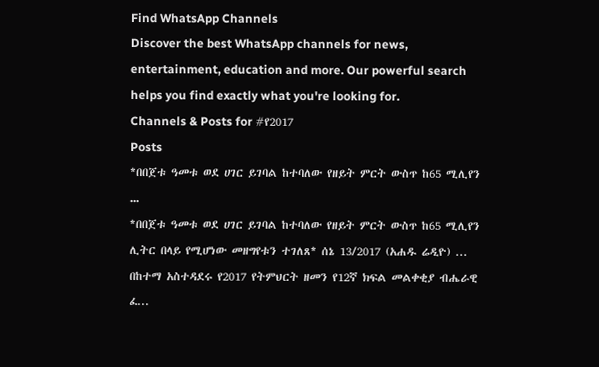Find WhatsApp Channels
Discover the best WhatsApp channels for news, entertainment, education and more. Our powerful search helps you find exactly what you're looking for.
Channels & Posts for #የ2017
Posts
*በበጀቱ ዓመቱ ወደ ሀገር ይገባል ከተባለው የዘይት ምርት ውስጥ ከ65 ሚሊየን ...
*በበጀቱ ዓመቱ ወደ ሀገር ይገባል ከተባለው የዘይት ምርት ውስጥ ከ65 ሚሊየን ሊትር በላይ የሚሆነው መዘግየቱን ተገለጸ* ሰኔ 13/2017 (አሐዱ ሬዲዮ) ...
በከተማ አስተዳደሩ የ2017 የትምህርት ዘመን የ12ኛ ክፍል መልቀቂያ ብሔራዊ ፈ...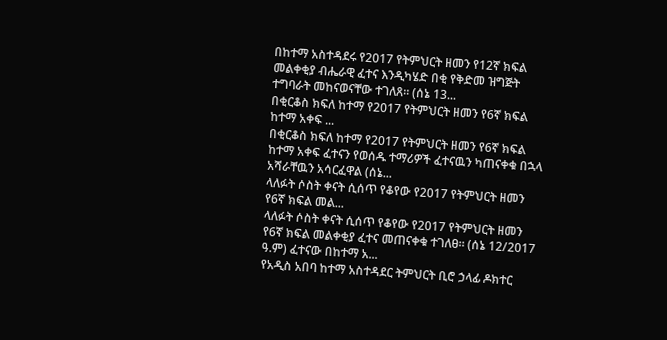በከተማ አስተዳደሩ የ2017 የትምህርት ዘመን የ12ኛ ክፍል መልቀቂያ ብሔራዊ ፈተና እንዲካሄድ በቂ የቅድመ ዝግጅት ተግባራት መከናወናቸው ተገለጸ። (ሰኔ 13...
በቂርቆስ ክፍለ ከተማ የ2017 የትምህርት ዘመን የ6ኛ ክፍል ከተማ አቀፍ ...
በቂርቆስ ክፍለ ከተማ የ2017 የትምህርት ዘመን የ6ኛ ክፍል ከተማ አቀፍ ፈተናን የወሰዱ ተማሪዎች ፈተናዉን ካጠናቀቁ በኋላ አሻራቸዉን አሳርፈዋል (ሰኔ...
ላለፉት ሶስት ቀናት ሲሰጥ የቆየው የ2017 የትምህርት ዘመን የ6ኛ ክፍል መል...
ላለፉት ሶስት ቀናት ሲሰጥ የቆየው የ2017 የትምህርት ዘመን የ6ኛ ክፍል መልቀቂያ ፈተና መጠናቀቁ ተገለፀ። (ሰኔ 12/2017 ዓ.ም) ፈተናው በከተማ አ...
የአዲስ አበባ ከተማ አስተዳደር ትምህርት ቢሮ ኃላፊ ዶክተር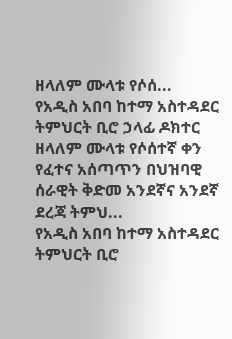ዘላለም ሙላቱ የሶሰ...
የአዲስ አበባ ከተማ አስተዳደር ትምህርት ቢሮ ኃላፊ ዶክተር ዘላለም ሙላቱ የሶሰተኛ ቀን የፈተና አሰጣጥን በህዝባዊ ሰራዊት ቅድመ አንደኛና አንደኛ ደረጃ ትምህ...
የአዲስ አበባ ከተማ አስተዳደር ትምህርት ቢሮ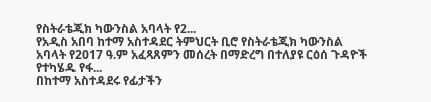የስትራቴጂክ ካውንስል አባላት የ2...
የአዲስ አበባ ከተማ አስተዳደር ትምህርት ቢሮ የስትራቴጂክ ካውንስል አባላት የ2017 ዓ.ም አፈጻጸምን መሰረት በማድረግ በተለያዩ ርዕሰ ጉዳዮች የተካሄዱ የፋ...
በከተማ አስተዳደሩ የፊታችን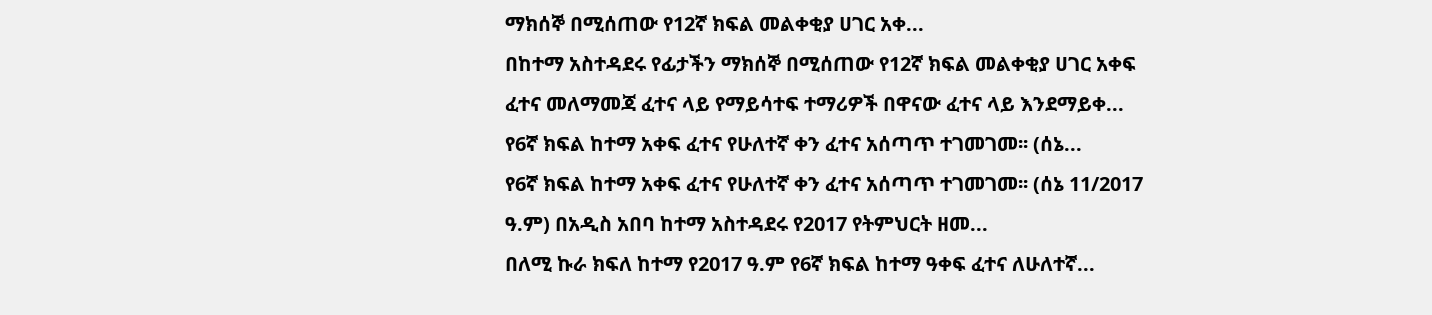ማክሰኞ በሚሰጠው የ12ኛ ክፍል መልቀቂያ ሀገር አቀ...
በከተማ አስተዳደሩ የፊታችን ማክሰኞ በሚሰጠው የ12ኛ ክፍል መልቀቂያ ሀገር አቀፍ ፈተና መለማመጃ ፈተና ላይ የማይሳተፍ ተማሪዎች በዋናው ፈተና ላይ እንደማይቀ...
የ6ኛ ክፍል ከተማ አቀፍ ፈተና የሁለተኛ ቀን ፈተና አሰጣጥ ተገመገመ፡፡ (ሰኔ...
የ6ኛ ክፍል ከተማ አቀፍ ፈተና የሁለተኛ ቀን ፈተና አሰጣጥ ተገመገመ፡፡ (ሰኔ 11/2017 ዓ.ም) በአዲስ አበባ ከተማ አስተዳደሩ የ2017 የትምህርት ዘመ...
በለሚ ኩራ ክፍለ ከተማ የ2017 ዓ.ም የ6ኛ ክፍል ከተማ ዓቀፍ ፈተና ለሁለተኛ...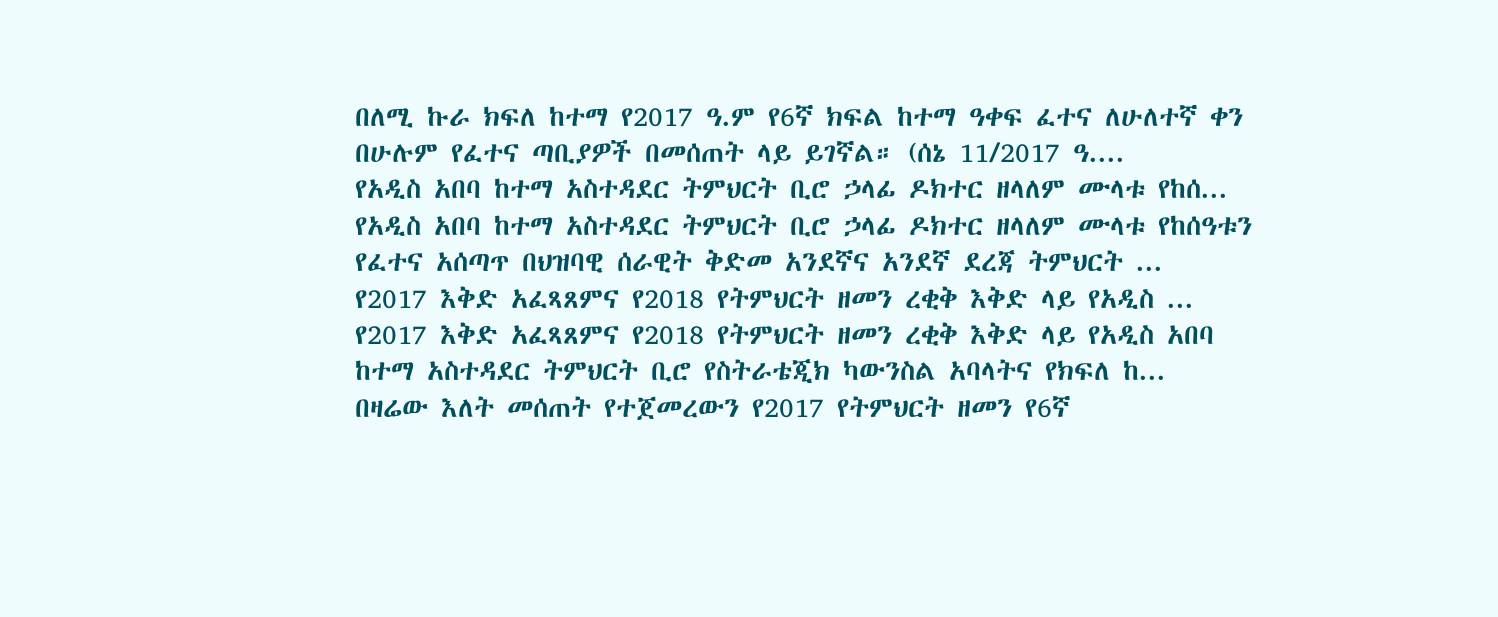በለሚ ኩራ ክፍለ ከተማ የ2017 ዓ.ም የ6ኛ ክፍል ከተማ ዓቀፍ ፈተና ለሁለተኛ ቀን በሁሉም የፈተና ጣቢያዎች በመሰጠት ላይ ይገኛል። (ሰኔ 11/2017 ዓ....
የአዲስ አበባ ከተማ አስተዳደር ትምህርት ቢሮ ኃላፊ ዶክተር ዘላለም ሙላቱ የከሰ...
የአዲስ አበባ ከተማ አስተዳደር ትምህርት ቢሮ ኃላፊ ዶክተር ዘላለም ሙላቱ የከሰዓቱን የፈተና አሰጣጥ በህዝባዊ ሰራዊት ቅድመ አንደኛና አንደኛ ደረጃ ትምህርት ...
የ2017 እቅድ አፈጻጸምና የ2018 የትምህርት ዘመን ረቂቅ እቅድ ላይ የአዲስ ...
የ2017 እቅድ አፈጻጸምና የ2018 የትምህርት ዘመን ረቂቅ እቅድ ላይ የአዲስ አበባ ከተማ አስተዳደር ትምህርት ቢሮ የስትራቴጂክ ካውንስል አባላትና የክፍለ ከ...
በዛሬው እለት መሰጠት የተጀመረውን የ2017 የትምህርት ዘመን የ6ኛ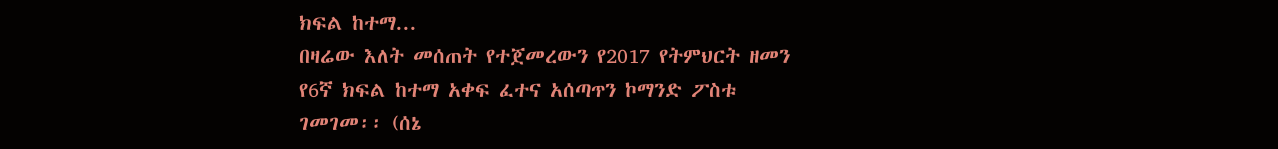ክፍል ከተማ...
በዛሬው እለት መሰጠት የተጀመረውን የ2017 የትምህርት ዘመን የ6ኛ ክፍል ከተማ አቀፍ ፈተና አሰጣጥን ኮማንድ ፖስቱ ገመገመ፡፡ (ሰኔ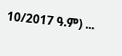10/2017 ዓ.ም) ...